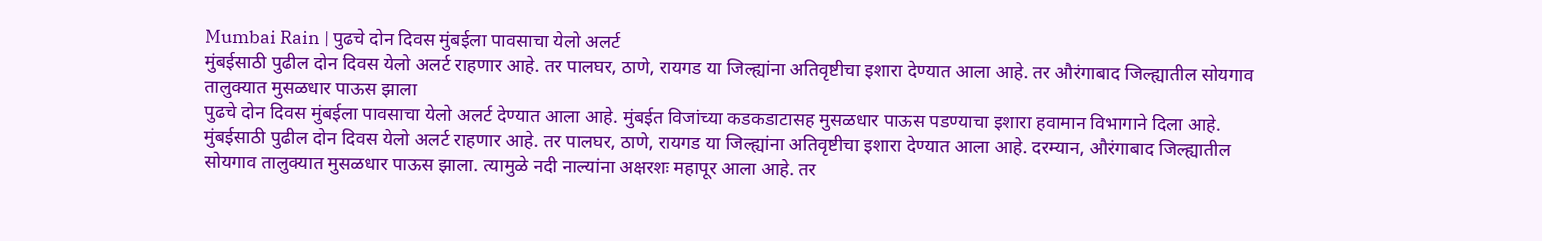Mumbai Rain | पुढचे दोन दिवस मुंबईला पावसाचा येलो अलर्ट
मुंबईसाठी पुढील दोन दिवस येलो अलर्ट राहणार आहे. तर पालघर, ठाणे, रायगड या जिल्ह्यांना अतिवृष्टीचा इशारा देण्यात आला आहे. तर औरंगाबाद जिल्ह्यातील सोयगाव तालुक्यात मुसळधार पाऊस झाला
पुढचे दोन दिवस मुंबईला पावसाचा येलो अलर्ट देण्यात आला आहे. मुंबईत विजांच्या कडकडाटासह मुसळधार पाऊस पडण्याचा इशारा हवामान विभागाने दिला आहे. मुंबईसाठी पुढील दोन दिवस येलो अलर्ट राहणार आहे. तर पालघर, ठाणे, रायगड या जिल्ह्यांना अतिवृष्टीचा इशारा देण्यात आला आहे. दरम्यान, औरंगाबाद जिल्ह्यातील सोयगाव तालुक्यात मुसळधार पाऊस झाला. त्यामुळे नदी नाल्यांना अक्षरशः महापूर आला आहे. तर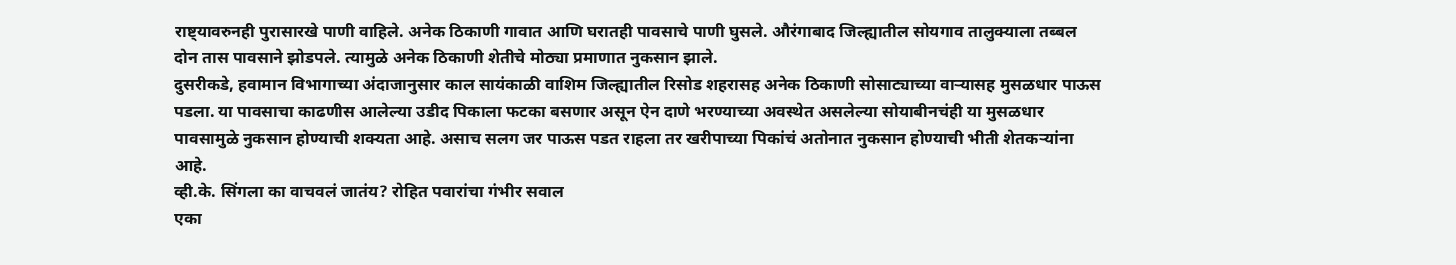राष्ट्यावरुनही पुरासारखे पाणी वाहिले. अनेक ठिकाणी गावात आणि घरातही पावसाचे पाणी घुसले. औरंगाबाद जिल्ह्यातील सोयगाव तालुक्याला तब्बल दोन तास पावसाने झोडपले. त्यामुळे अनेक ठिकाणी शेतीचे मोठ्या प्रमाणात नुकसान झाले.
दुसरीकडे, हवामान विभागाच्या अंदाजानुसार काल सायंकाळी वाशिम जिल्ह्यातील रिसोड शहरासह अनेक ठिकाणी सोसाट्याच्या वाऱ्यासह मुसळधार पाऊस पडला. या पावसाचा काढणीस आलेल्या उडीद पिकाला फटका बसणार असून ऐन दाणे भरण्याच्या अवस्थेत असलेल्या सोयाबीनचंही या मुसळधार पावसामुळे नुकसान होण्याची शक्यता आहे. असाच सलग जर पाऊस पडत राहला तर खरीपाच्या पिकांचं अतोनात नुकसान होण्याची भीती शेतकऱ्यांना आहे.
व्ही.के. सिंगला का वाचवलं जातंय? रोहित पवारांचा गंभीर सवाल
एका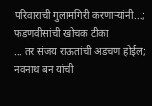परिवाराची गुलामगिरी करणाऱ्यांनी...; फडणवीसांची खोचक टीका
... तर संजय राऊतांची अडचण होईल; नवनाथ बन यांची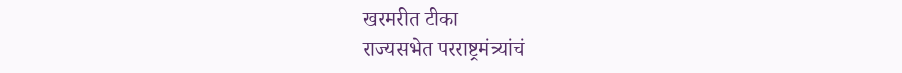खरमरीत टीका
राज्यसभेत परराष्ट्रमंत्र्यांचं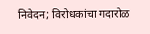निवेदन; विरोधकांचा गदारोळ